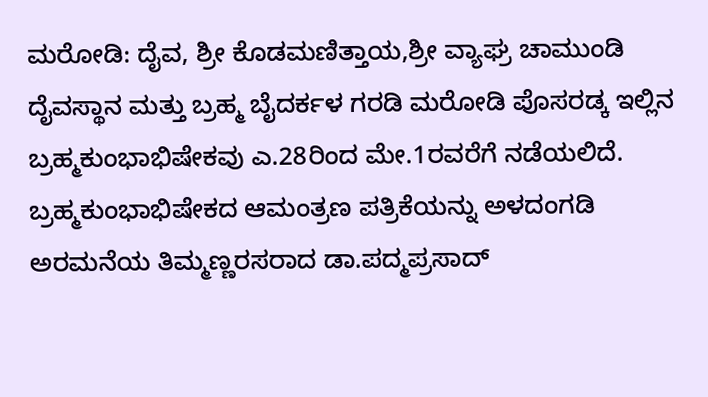ಮರೋಡಿ: ದೈವ, ಶ್ರೀ ಕೊಡಮಣಿತ್ತಾಯ,ಶ್ರೀ ವ್ಯಾಘ್ರ ಚಾಮುಂಡಿ ದೈವಸ್ಥಾನ ಮತ್ತು ಬ್ರಹ್ಮ ಬೈದರ್ಕಳ ಗರಡಿ ಮರೋಡಿ ಪೊಸರಡ್ಕ ಇಲ್ಲಿನ ಬ್ರಹ್ಮಕುಂಭಾಭಿಷೇಕವು ಎ.28ರಿಂದ ಮೇ.1ರವರೆಗೆ ನಡೆಯಲಿದೆ. ಬ್ರಹ್ಮಕುಂಭಾಭಿಷೇಕದ ಆಮಂತ್ರಣ ಪತ್ರಿಕೆಯನ್ನು ಅಳದಂಗಡಿ ಅರಮನೆಯ ತಿಮ್ಮಣ್ಣರಸರಾದ ಡಾ.ಪದ್ಮಪ್ರಸಾದ್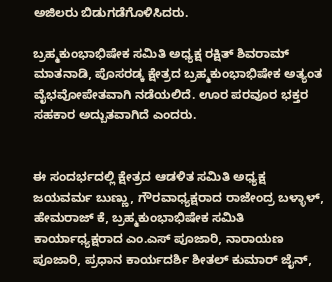ಅಜಿಲರು ಬಿಡುಗಡೆಗೊಳಿಸಿದರು.

ಬ್ರಹ್ಮಕುಂಭಾಭಿಷೇಕ ಸಮಿತಿ ಅಧ್ಯಕ್ಷ ರಕ್ಷಿತ್ ಶಿವರಾಮ್ ಮಾತನಾಡಿ, ಪೊಸರಡ್ಕ ಕ್ಷೇತ್ರದ ಬ್ರಹ್ಮಕುಂಭಾಭಿಷೇಕ ಅತ್ಯಂತ ವೈಭವೋಪೇತವಾಗಿ ನಡೆಯಲಿದೆ. ಊರ ಪರವೂರ ಭಕ್ತರ ಸಹಕಾರ ಅದ್ಬುತವಾಗಿದೆ ಎಂದರು.


ಈ ಸಂದರ್ಭದಲ್ಲಿ ಕ್ಷೇತ್ರದ ಆಡಳಿತ ಸಮಿತಿ ಅಧ್ಯಕ್ಷ ಜಯವರ್ಮ ಬುಣ್ಣು, ಗೌರವಾಧ್ಯಕ್ಷರಾದ ರಾಜೇಂದ್ರ ಬಳ್ಳಾಳ್, ಹೇಮರಾಜ್ ಕೆ, ಬ್ರಹ್ಮಕುಂಭಾಭಿಷೇಕ ಸಮಿತಿ ಕಾರ್ಯಾಧ್ಯಕ್ಷರಾದ ಎಂ.ಎಸ್ ಪೂಜಾರಿ, ನಾರಾಯಣ ಪೂಜಾರಿ, ಪ್ರಧಾನ ಕಾರ್ಯದರ್ಶಿ ಶೀತಲ್ ಕುಮಾರ್ ಜೈನ್,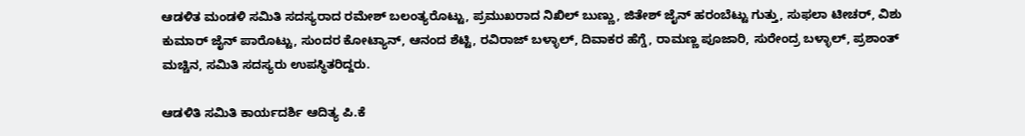ಆಡಳಿತ ಮಂಡಳಿ ಸಮಿತಿ ಸದಸ್ಯರಾದ ರಮೇಶ್ ಬಲಂತ್ಯರೊಟ್ಟು, ಪ್ರಮುಖರಾದ ನಿಖಿಲ್ ಬುಣ್ಣು, ಜಿತೇಶ್ ಜೈನ್ ಹರಂಬೆಟ್ಟು ಗುತ್ತು, ಸುಫಲಾ ಟೀಚರ್, ವಿಶು ಕುಮಾರ್ ಜೈನ್ ಪಾರೊಟ್ಟು, ಸುಂದರ ಕೋಟ್ಯಾನ್, ಆನಂದ ಶೆಟ್ಟಿ, ರವಿರಾಜ್ ಬಳ್ಳಾಲ್, ದಿವಾಕರ ಹೆಗ್ಡೆ, ರಾಮಣ್ಣ ಪೂಜಾರಿ, ಸುರೇಂದ್ರ ಬಳ್ಳಾಲ್, ಪ್ರಶಾಂತ್ ಮಚ್ಚಿನ, ಸಮಿತಿ ಸದಸ್ಯರು ಉಪಸ್ಥಿತರಿದ್ದರು.

ಆಡಳಿತಿ ಸಮಿತಿ ಕಾರ್ಯದರ್ಶಿ ಆದಿತ್ಯ ಪಿ.ಕೆ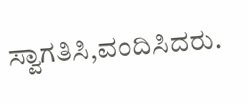ಸ್ವಾಗತಿಸಿ,ವಂದಿಸಿದರು.